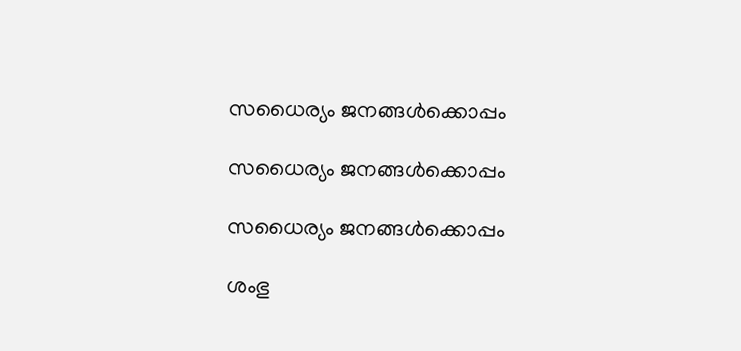സധൈര്യം ജനങ്ങൾക്കൊപ്പം

സധൈര്യം ജനങ്ങൾക്കൊപ്പം

സധൈര്യം ജനങ്ങൾക്കൊപ്പം

ശംഭു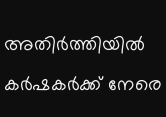അതിര്‍ത്തിയില്‍ കർഷകർക്ക് നേരെ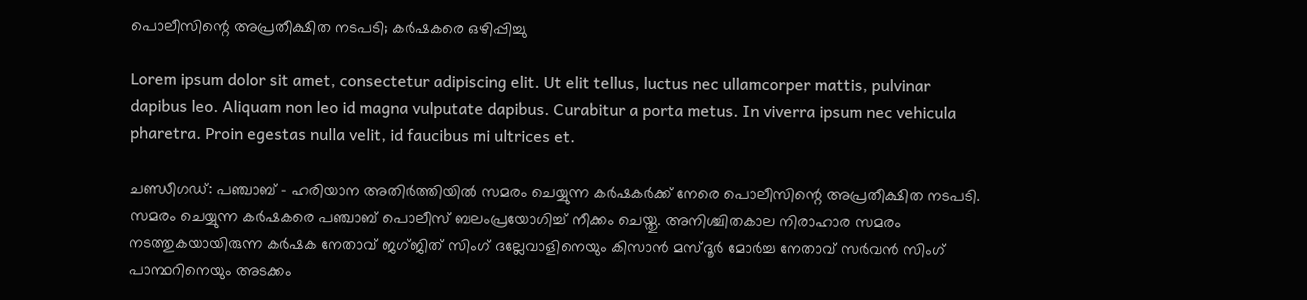പൊലീസിന്റെ അപ്രതീക്ഷിത നടപടി; കർഷകരെ ഒഴിപ്പിച്ചു

Lorem ipsum dolor sit amet, consectetur adipiscing elit. Ut elit tellus, luctus nec ullamcorper mattis, pulvinar dapibus leo. Aliquam non leo id magna vulputate dapibus. Curabitur a porta metus. In viverra ipsum nec vehicula pharetra. Proin egestas nulla velit, id faucibus mi ultrices et.

ചണ്ഡീഗഡ്: പഞ്ചാബ് – ഹരിയാന അതിർത്തിയില്‍ സമരം ചെയ്യുന്ന കർഷകർക്ക് നേരെ പൊലീസിന്റെ അപ്രതീക്ഷിത നടപടി. സമരം ചെയ്യുന്ന കർഷകരെ പഞ്ചാബ് പൊലീസ് ബലംപ്രയോഗിച്ച്‌ നീക്കം ചെയ്തു. അനിശ്ചിതകാല നിരാഹാര സമരം നടത്തുകയായിരുന്ന കർഷക നേതാവ് ജഗ്ജിത് സിംഗ് ദല്ലേവാളിനെയും കിസാൻ മസ്ദൂർ മോർച്ച നേതാവ് സർവൻ സിംഗ് പാന്ഥറിനെയും അടക്കം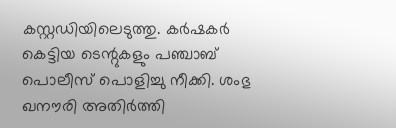കസ്റ്റഡിയിലെടുത്തു. കർഷകർ കെട്ടിയ ടെന്റുകളും പഞ്ചാബ് പൊലീസ് പൊളിച്ചു നീക്കി. ശംഭു ഖനൗരി അതിർത്തി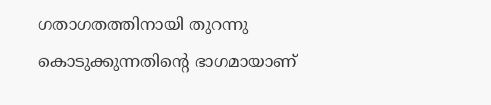ഗതാഗതത്തിനായി തുറന്നു കൊടുക്കുന്നതിന്റെ ഭാഗമായാണ്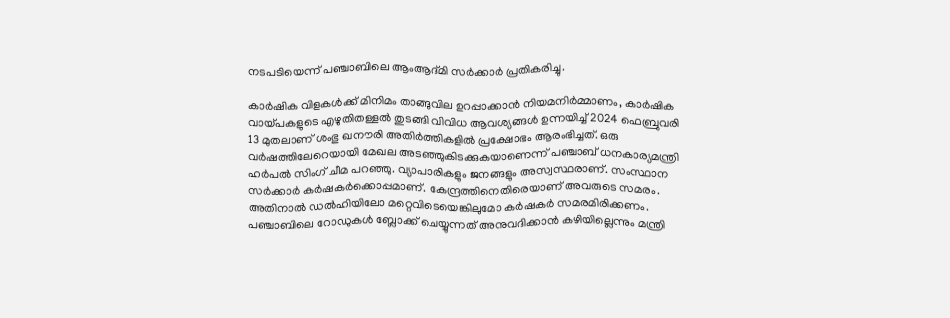നടപടിയെന്ന് പഞ്ചാബിലെ ആംആദ്മി സർക്കാർ പ്രതികരിച്ചു.

കാർഷിക വിളകള്‍ക്ക് മിനിമം താങ്ങുവില ഉറപ്പാക്കാൻ നിയമനിർമ്മാണം, കാർഷിക വായ്പകളുടെ എഴുതിതള്ളല്‍ തുടങ്ങി വിവിധ ആവശ്യങ്ങള്‍ ഉന്നയിച്ച്‌ 2024 ഫെബ്രുവരി 13 മുതലാണ് ശംഭു ഖനൗരി അതിർത്തികളില്‍ പ്രക്ഷോഭം ആരംഭിച്ചത്. ഒരു വർഷത്തിലേറെയായി മേഖല അടഞ്ഞുകിടക്കുകയാണെന്ന് പഞ്ചാബ് ധനകാര്യമന്ത്രി ഹർപല്‍ സിംഗ് ചീമ പറഞ്ഞു. വ്യാപാരികളും ജനങ്ങളും അസ്വസ്ഥരാണ്. സംസ്ഥാന സർക്കാർ കർഷകർക്കൊപ്പമാണ്. കേന്ദ്രത്തിനെതിരെയാണ് അവരുടെ സമരം. അതിനാല്‍ ഡല്‍ഹിയിലോ മറ്റെവിടെയെങ്കിലുമോ കർഷകർ സമരമിരിക്കണം. പഞ്ചാബിലെ റോഡുകള്‍ ബ്ലോക്ക് ചെയ്യുന്നത് അനുവദിക്കാൻ കഴിയില്ലെന്നും മന്ത്രി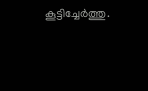കൂട്ടിച്ചേർത്തു.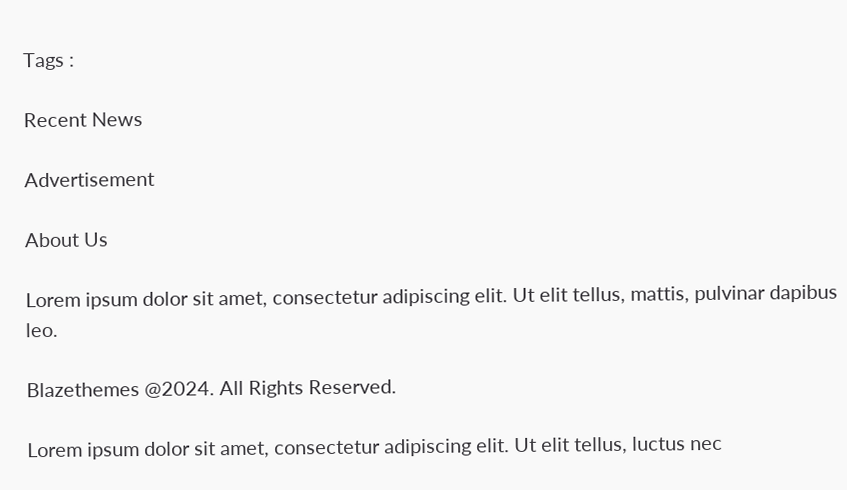Tags :

Recent News

Advertisement

About Us

Lorem ipsum dolor sit amet, consectetur adipiscing elit. Ut elit tellus, mattis, pulvinar dapibus leo.

Blazethemes @2024. All Rights Reserved.

Lorem ipsum dolor sit amet, consectetur adipiscing elit. Ut elit tellus, luctus nec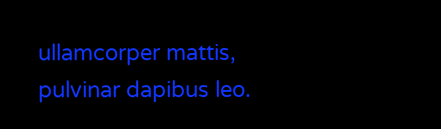ullamcorper mattis, pulvinar dapibus leo.